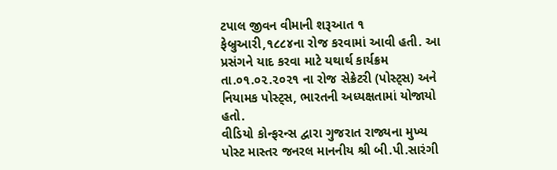ટપાલ જીવન વીમાની શરૂઆત ૧ ફેબ્રુઆરી,૧૮૮૪ના રોજ કરવામાં આવી હતી. આ પ્રસંગને યાદ કરવા માટે યથાર્થ કાર્યક્રમ તા.૦૧.૦૨.૨૦૨૧ ના રોજ સેક્રેટરી (પોસ્ટ્સ) અને નિયામક પોસ્ટ્સ, ભારતની અધ્યક્ષતામાં યોજાયો હતો.
વીડિયો કોન્ફરન્સ દ્વારા ગુજરાત રાજ્યના મુખ્ય પોસ્ટ માસ્તર જનરલ માનનીય શ્રી બી.પી.સારંગી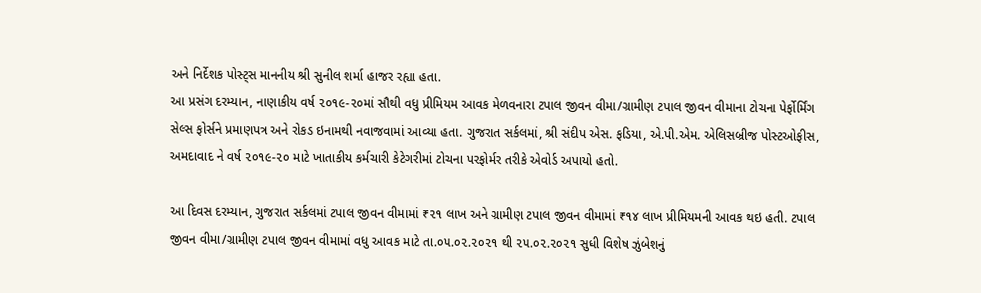અને નિર્દેશક પોસ્ટ્સ માનનીય શ્રી સુનીલ શર્મા હાજર રહ્યા હતા.
આ પ્રસંગ દરમ્યાન, નાણાકીય વર્ષ ૨૦૧૯-૨૦માં સૌથી વધુ પ્રીમિયમ આવક મેળવનારા ટપાલ જીવન વીમા/ગ્રામીણ ટપાલ જીવન વીમાના ટોચના પેર્ફોર્મિંગ સેલ્સ ફોર્સને પ્રમાણપત્ર અને રોકડ ઇનામથી નવાજવામાં આવ્યા હતા. ગુજરાત સર્કલમાં, શ્રી સંદીપ એસ. ફડિયા, એ.પી.એમ. એલિસબ્રીજ પોસ્ટઓફીસ, અમદાવાદ ને વર્ષ ૨૦૧૯-૨૦ માટે ખાતાકીય કર્મચારી કેટેગરીમાં ટોચના પરફોર્મર તરીકે એવોર્ડ અપાયો હતો.

આ દિવસ દરમ્યાન, ગુજરાત સર્કલમાં ટપાલ જીવન વીમામાં ₹૨૧ લાખ અને ગ્રામીણ ટપાલ જીવન વીમામાં ₹૧૪ લાખ પ્રીમિયમની આવક થઇ હતી. ટપાલ જીવન વીમા/ગ્રામીણ ટપાલ જીવન વીમામાં વધુ આવક માટે તા.૦૫.૦૨.૨૦૨૧ થી ૨૫.૦૨.૨૦૨૧ સુધી વિશેષ ઝુંબેશનું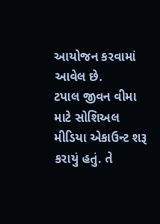આયોજન કરવામાં આવેલ છે.
ટપાલ જીવન વીમા માટે સોશિઅલ મીડિયા એકાઉન્ટ શરૂ કરાયું હતું. તે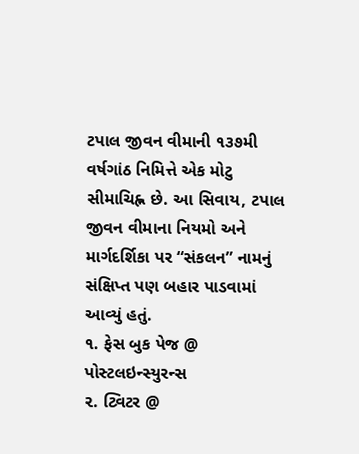ટપાલ જીવન વીમાની ૧૩૭મી વર્ષગાંઠ નિમિત્તે એક મોટુ સીમાચિહ્ન છે. આ સિવાય, ટપાલ જીવન વીમાના નિયમો અને માર્ગદર્શિકા પર “સંકલન” નામનું સંક્ષિપ્ત પણ બહાર પાડવામાં આવ્યું હતું.
૧. ફેસ બુક પેજ @ પોસ્ટલઇન્સ્યુરન્સ
૨. ટ્વિટર @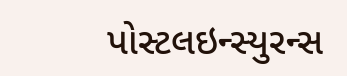પોસ્ટલઇન્સ્યુરન્સ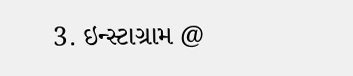3. ઇન્સ્ટાગ્રામ @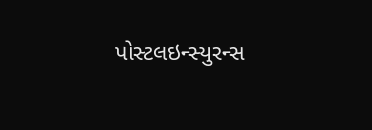પોસ્ટલઇન્સ્યુરન્સ